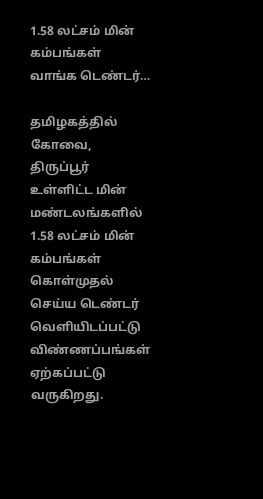1.58 லட்சம் மின் கம்பங்கள் வாங்க டெண்டர்…

தமிழகத்தில் கோவை, திருப்பூர் உள்ளிட்ட மின் மண்டலங்களில் 1.58 லட்சம் மின் கம்பங்கள் கொள்முதல் செய்ய டெண்டர் வெளியிடப்பட்டு விண்ணப்பங்கள் ஏற்கப்பட்டு வருகிறது.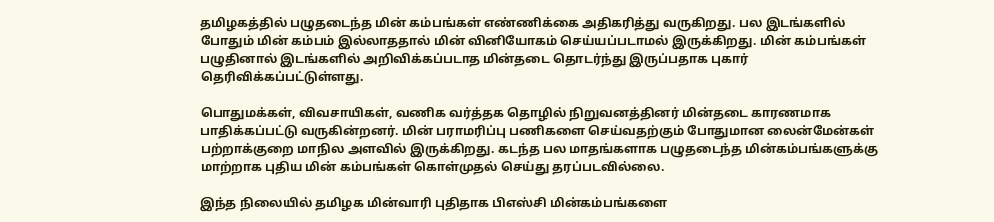தமிழகத்தில் பழுதடைந்த மின் கம்பங்கள் எண்ணிக்கை அதிகரித்து வருகிறது. பல இடங்களில் போதும் மின் கம்பம் இல்லாததால் மின் வினியோகம் செய்யப்படாமல் இருக்கிறது. மின் கம்பங்கள் பழுதினால் இடங்களில் அறிவிக்கப்படாத மின்தடை தொடர்ந்து இருப்பதாக புகார் தெரிவிக்கப்பட்டுள்ளது.

பொதுமக்கள், விவசாயிகள், வணிக வர்த்தக தொழில் நிறுவனத்தினர் மின்தடை காரணமாக பாதிக்கப்பட்டு வருகின்றனர். மின் பராமரிப்பு பணிகளை செய்வதற்கும் போதுமான லைன்மேன்கள் பற்றாக்குறை மாநில அளவில் இருக்கிறது. கடந்த பல மாதங்களாக பழுதடைந்த மின்கம்பங்களுக்கு மாற்றாக புதிய மின் கம்பங்கள் கொள்முதல் செய்து தரப்படவில்லை.

இந்த நிலையில் தமிழக மின்வாரி புதிதாக பிஎஸ்சி மின்கம்பங்களை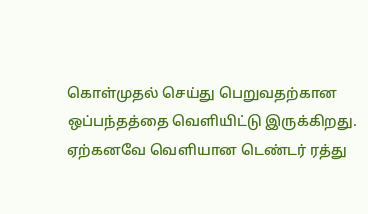கொள்முதல் செய்து பெறுவதற்கான ஒப்பந்தத்தை வெளியிட்டு இருக்கிறது. ஏற்கனவே வெளியான டெண்டர் ரத்து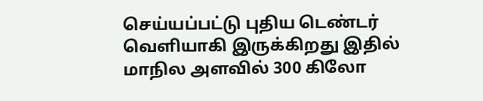செய்யப்பட்டு புதிய டெண்டர் வெளியாகி இருக்கிறது இதில் மாநில அளவில் 300 கிலோ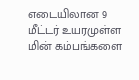எடையிலான 9 மீட்டர் உயரமுள்ள மின் கம்பங்களை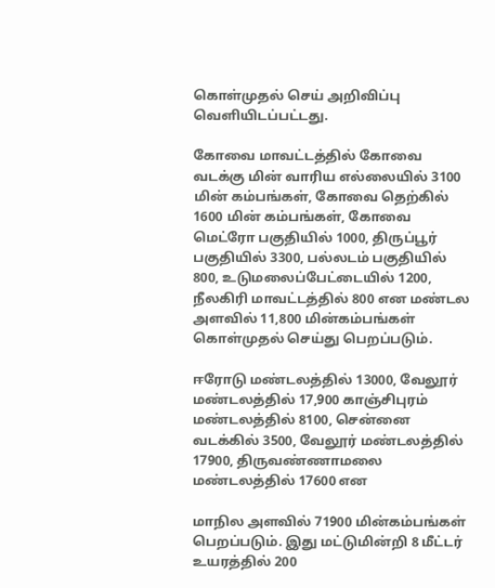கொள்முதல் செய் அறிவிப்பு வெளியிடப்பட்டது.

கோவை மாவட்டத்தில் கோவை வடக்கு மின் வாரிய எல்லையில் 3100 மின் கம்பங்கள், கோவை தெற்கில் 1600 மின் கம்பங்கள், கோவை மெட்ரோ பகுதியில் 1000, திருப்பூர் பகுதியில் 3300, பல்லடம் பகுதியில் 800, உடுமலைப்பேட்டையில் 1200, நீலகிரி மாவட்டத்தில் 800 என மண்டல அளவில் 11,800 மின்கம்பங்கள் கொள்முதல் செய்து பெறப்படும்.

ஈரோடு மண்டலத்தில் 13000, வேலூர் மண்டலத்தில் 17,900 காஞ்சிபுரம் மண்டலத்தில் 8100, சென்னை வடக்கில் 3500, வேலூர் மண்டலத்தில் 17900, திருவண்ணாமலை மண்டலத்தில் 17600 என

மாநில அளவில் 71900 மின்கம்பங்கள் பெறப்படும். இது மட்டுமின்றி 8 மீட்டர் உயரத்தில் 200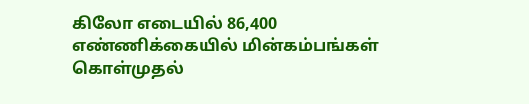கிலோ எடையில் 86,400 எண்ணிக்கையில் மின்கம்பங்கள் கொள்முதல்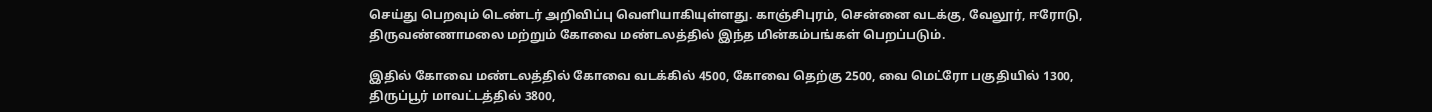செய்து பெறவும் டெண்டர் அறிவிப்பு வெளியாகியுள்ளது. காஞ்சிபுரம், சென்னை வடக்கு, வேலூர், ஈரோடு, திருவண்ணாமலை மற்றும் கோவை மண்டலத்தில் இந்த மின்கம்பங்கள் பெறப்படும்.

இதில் கோவை மண்டலத்தில் கோவை வடக்கில் 4500, கோவை தெற்கு 2500, வை மெட்ரோ பகுதியில் 1300, திருப்பூர் மாவட்டத்தில் 3800,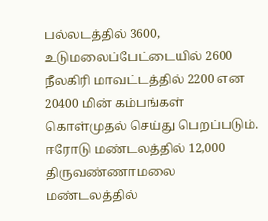பல்லடத்தில் 3600, உடுமலைப்பேட்டையில் 2600 நீலகிரி மாவட்டத்தில் 2200 என 20400 மின் கம்பங்கள் கொள்முதல் செய்து பெறப்படும். ஈரோடு மண்டலத்தில் 12,000 திருவண்ணாமலை மண்டலத்தில்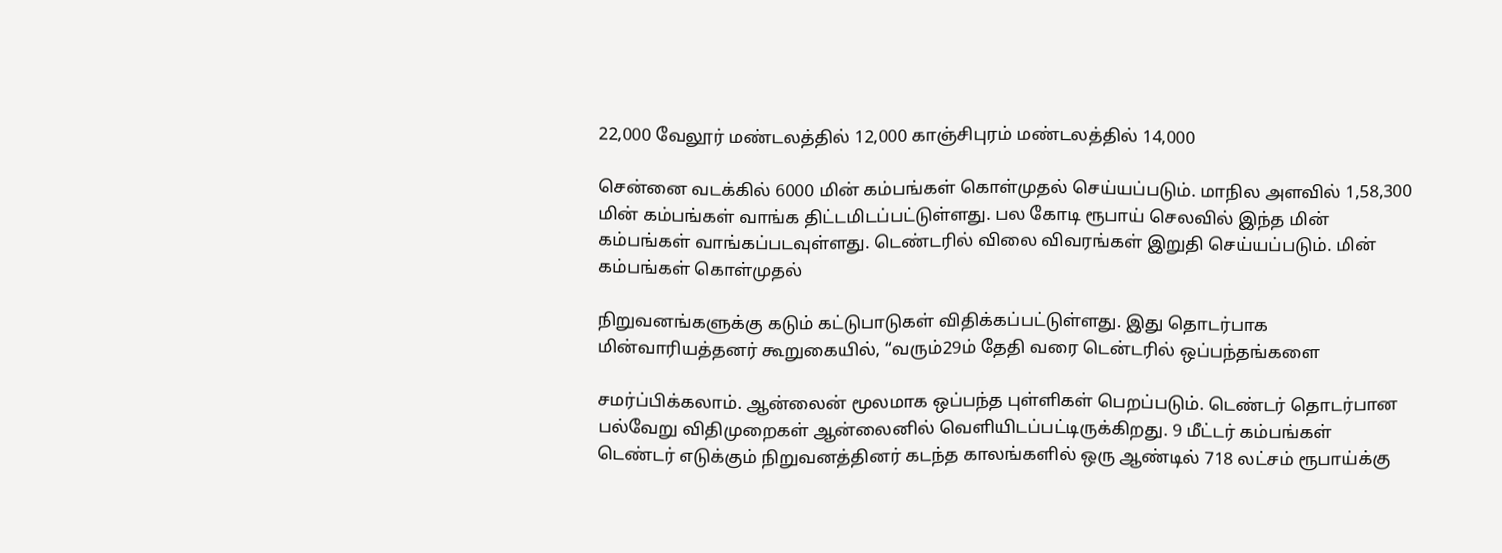22,000 வேலூர் மண்டலத்தில் 12,000 காஞ்சிபுரம் மண்டலத்தில் 14,000

சென்னை வடக்கில் 6000 மின் கம்பங்கள் கொள்முதல் செய்யப்படும். மாநில அளவில் 1,58,300 மின் கம்பங்கள் வாங்க திட்டமிடப்பட்டுள்ளது. பல கோடி ரூபாய் செலவில் இந்த மின் கம்பங்கள் வாங்கப்படவுள்ளது. டெண்டரில் விலை விவரங்கள் இறுதி செய்யப்படும். மின் கம்பங்கள் கொள்முதல்

நிறுவனங்களுக்கு கடும் கட்டுபாடுகள் விதிக்கப்பட்டுள்ளது. இது தொடர்பாக மின்வாரியத்தனர் கூறுகையில், “வரும்29ம் தேதி வரை டென்டரில் ஒப்பந்தங்களை

சமர்ப்பிக்கலாம். ஆன்லைன் மூலமாக ஒப்பந்த புள்ளிகள் பெறப்படும். டெண்டர் தொடர்பான பல்வேறு விதிமுறைகள் ஆன்லைனில் வெளியிடப்பட்டிருக்கிறது. 9 மீட்டர் கம்பங்கள் டெண்டர் எடுக்கும் நிறுவனத்தினர் கடந்த காலங்களில் ஒரு ஆண்டில் 718 லட்சம் ரூபாய்க்கு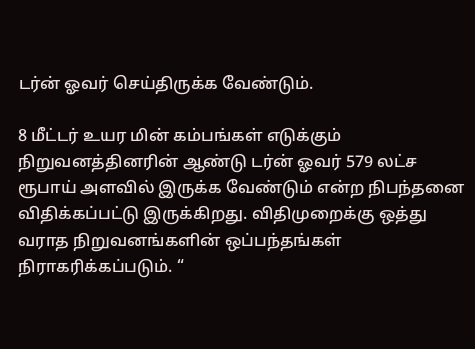டர்ன் ஓவர் செய்திருக்க வேண்டும்.

8 மீட்டர் உயர மின் கம்பங்கள் எடுக்கும் நிறுவனத்தினரின் ஆண்டு டர்ன் ஓவர் 579 லட்ச ரூபாய் அளவில் இருக்க வேண்டும் என்ற நிபந்தனை விதிக்கப்பட்டு இருக்கிறது. விதிமுறைக்கு ஒத்து வராத நிறுவனங்களின் ஒப்பந்தங்கள் நிராகரிக்கப்படும். “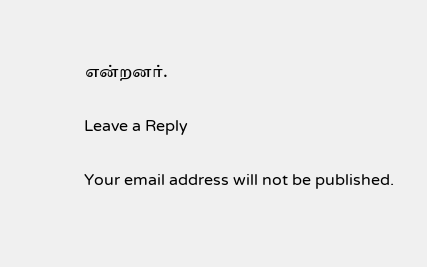என்றனர்.

Leave a Reply

Your email address will not be published.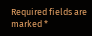Required fields are marked *